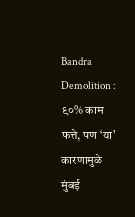Bandra Demolition : ९०% काम फत्ते, पण ‘या’ कारणामुळे मुंबई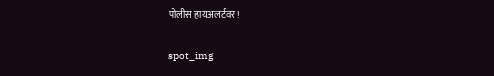पोलीस हायअलर्टवर!

spot_img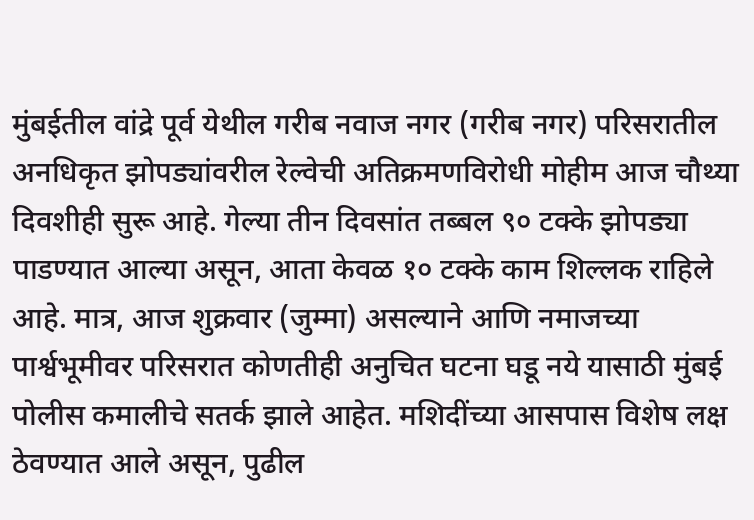मुंबईतील वांद्रे पूर्व येथील गरीब नवाज नगर (गरीब नगर) परिसरातील अनधिकृत झोपड्यांवरील रेल्वेची अतिक्रमणविरोधी मोहीम आज चौथ्या दिवशीही सुरू आहे. गेल्या तीन दिवसांत तब्बल ९० टक्के झोपड्या पाडण्यात आल्या असून, आता केवळ १० टक्के काम शिल्लक राहिले आहे. मात्र, आज शुक्रवार (जुम्मा) असल्याने आणि नमाजच्या पार्श्वभूमीवर परिसरात कोणतीही अनुचित घटना घडू नये यासाठी मुंबई पोलीस कमालीचे सतर्क झाले आहेत. मशिदींच्या आसपास विशेष लक्ष ठेवण्यात आले असून, पुढील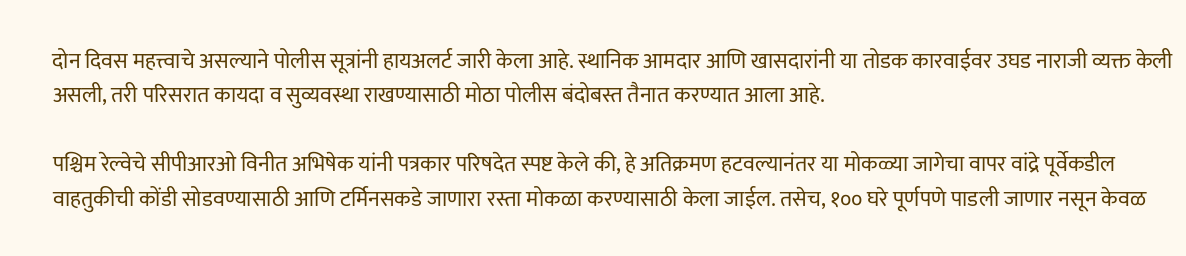दोन दिवस महत्त्वाचे असल्याने पोलीस सूत्रांनी हायअलर्ट जारी केला आहे. स्थानिक आमदार आणि खासदारांनी या तोडक कारवाईवर उघड नाराजी व्यक्त केली असली, तरी परिसरात कायदा व सुव्यवस्था राखण्यासाठी मोठा पोलीस बंदोबस्त तैनात करण्यात आला आहे.

पश्चिम रेल्वेचे सीपीआरओ विनीत अभिषेक यांनी पत्रकार परिषदेत स्पष्ट केले की, हे अतिक्रमण हटवल्यानंतर या मोकळ्या जागेचा वापर वांद्रे पूर्वेकडील वाहतुकीची कोंडी सोडवण्यासाठी आणि टर्मिनसकडे जाणारा रस्ता मोकळा करण्यासाठी केला जाईल. तसेच, १०० घरे पूर्णपणे पाडली जाणार नसून केवळ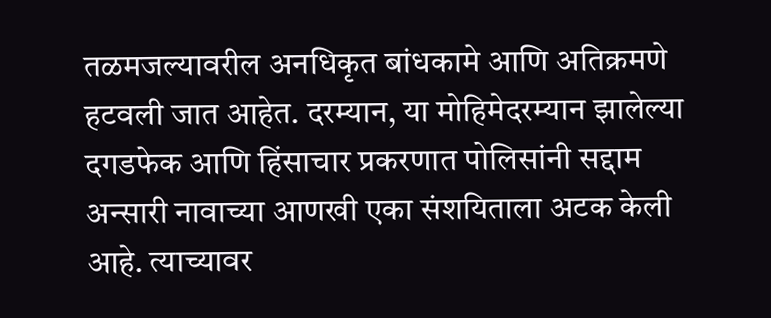तळमजल्यावरील अनधिकृत बांधकामे आणि अतिक्रमणे हटवली जात आहेत. दरम्यान, या मोहिमेदरम्यान झालेल्या दगडफेक आणि हिंसाचार प्रकरणात पोलिसांनी सद्दाम अन्सारी नावाच्या आणखी एका संशयिताला अटक केली आहे. त्याच्यावर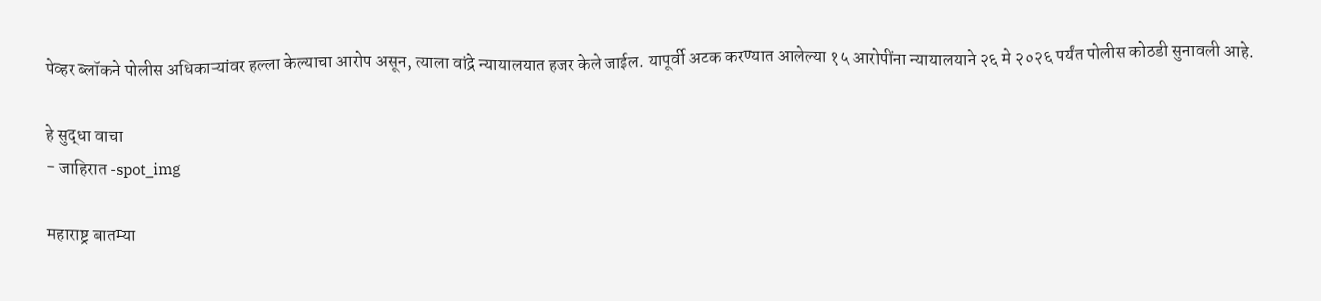पेव्हर ब्लॉकने पोलीस अधिकाऱ्यांवर हल्ला केल्याचा आरोप असून, त्याला वांद्रे न्यायालयात हजर केले जाईल. यापूर्वी अटक करण्यात आलेल्या १५ आरोपींना न्यायालयाने २६ मे २०२६ पर्यंत पोलीस कोठडी सुनावली आहे.

हे सुद्धा वाचा
- जाहिरात -spot_img

महाराष्ट्र बातम्या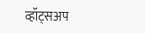व्हॉट्सअप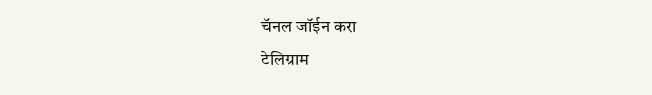चॅनल जॉईन करा
टेलिग्राम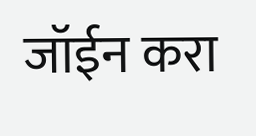जॉईन करा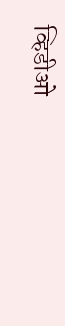व्हिडीओ